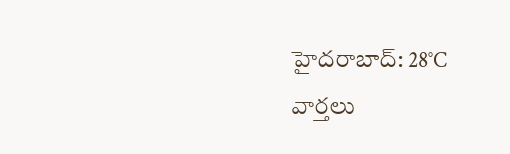హైదరాబాద్: 28°C
వార్తలు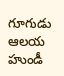గూగుడు ఆలయ హుండీ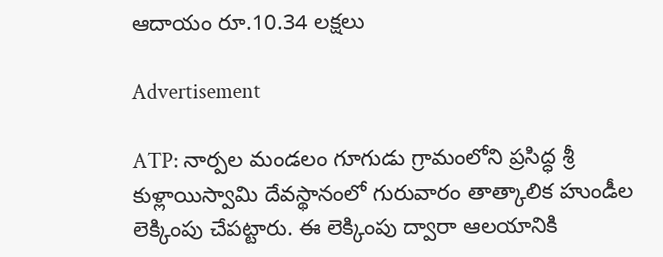ఆదాయం రూ.10.34 లక్షలు

Advertisement

ATP: నార్పల మండలం గూగుడు గ్రామంలోని ప్రసిద్ధ శ్రీ కుళ్లాయిస్వామి దేవస్థానంలో గురువారం తాత్కాలిక హుండీల లెక్కింపు చేపట్టారు. ఈ లెక్కింపు ద్వారా ఆలయానికి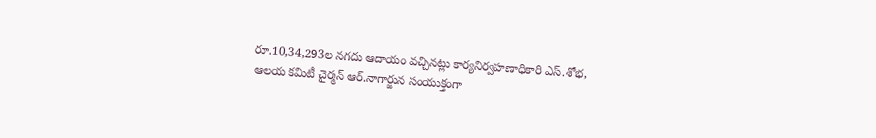రూ.10,34,293ల నగదు ఆదాయం వచ్చినట్లు కార్యనిర్వహణాధికారి ఎస్.శోభ, ఆలయ కమిటీ చైర్మన్ ఆర్.నాగార్జున సంయుక్తంగా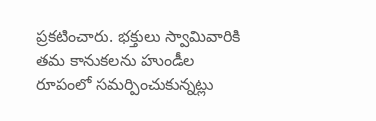ప్రకటించారు. భక్తులు స్వామివారికి తమ కానుకలను హుండీల రూపంలో సమర్పించుకున్నట్లు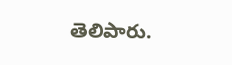తెలిపారు.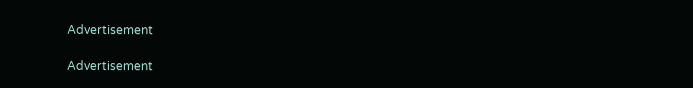Advertisement

Advertisement